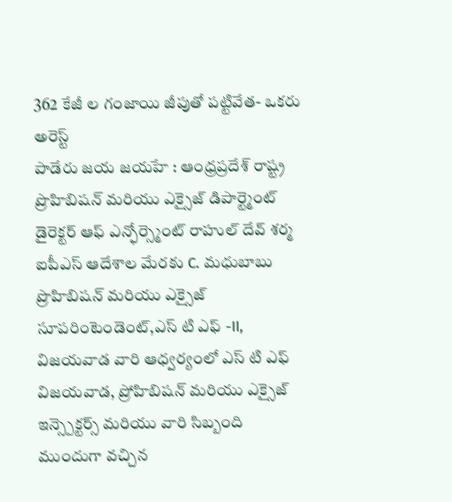362 కేజీ ల గంజాయి జీపుతో పట్టివేత- ఒకరు అరెస్ట్
పాడేరు జయ జయహే : ఆంధ్రప్రదేశ్ రాష్ట్ర ప్రొహిబిషన్ మరియు ఎక్సైజ్ డిపార్ట్మెంట్ డైరెక్టర్ ఆఫ్ ఎన్ఫోర్స్మెంట్ రాహుల్ దేవ్ శర్మ ఐపీఎస్ ఆదేశాల మేరకు C. మధుబాబు ప్రొహిబిషన్ మరియు ఎక్సైజ్ సూపరింటెండెంట్,ఎస్ టి ఎఫ్ -II, విజయవాడ వారి ఆధ్వర్యంలో ఎస్ టి ఎఫ్ విజయవాడ, ప్రోహిబిషన్ మరియు ఎక్సైజ్ ఇన్స్పెక్టర్స్ మరియు వారి సిబ్బంది ముందుగా వచ్చిన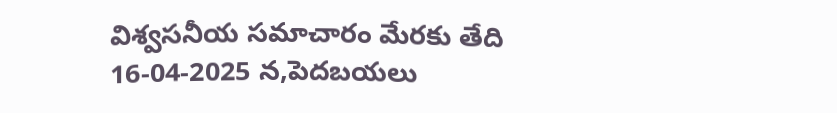విశ్వసనీయ సమాచారం మేరకు తేది 16-04-2025 న,పెదబయలు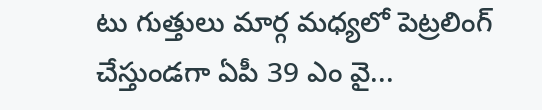టు గుత్తులు మార్గ మధ్యలో పెట్రలింగ్ చేస్తుండగా ఏపీ 39 ఎం వై...